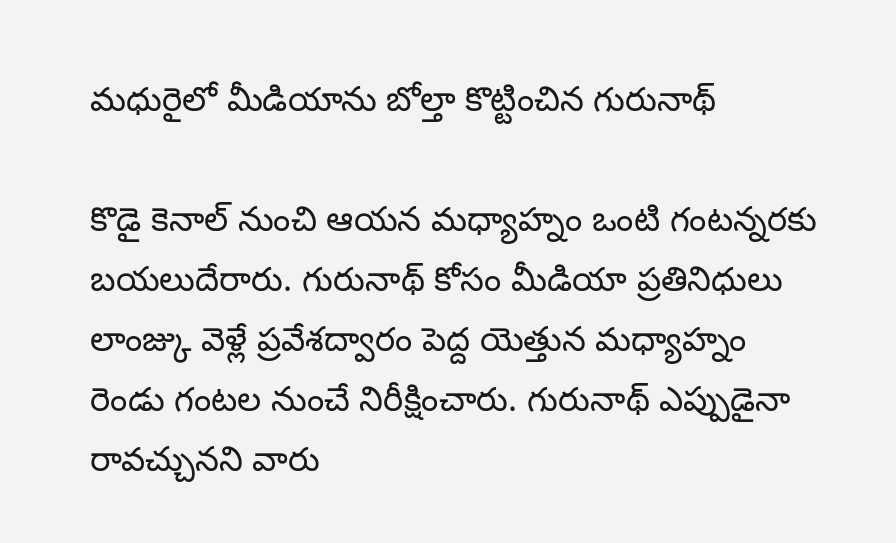మధురైలో మీడియాను బోల్తా కొట్టించిన గురునాథ్

కొడై కెనాల్ నుంచి ఆయన మధ్యాహ్నం ఒంటి గంటన్నరకు బయలుదేరారు. గురునాథ్ కోసం మీడియా ప్రతినిధులు లాంజ్కు వెళ్లే ప్రవేశద్వారం పెద్ద యెత్తున మధ్యాహ్నం రెండు గంటల నుంచే నిరీక్షించారు. గురునాథ్ ఎప్పుడైనా రావచ్చునని వారు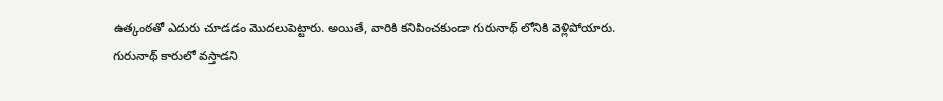ఉత్కంఠతో ఎదురు చూడడం మొదలుపెట్టారు. అయితే, వారికి కనిపించకుండా గురునాథ్ లోనికి వెళ్లిపోయారు.
గురునాథ్ కారులో వస్తాడని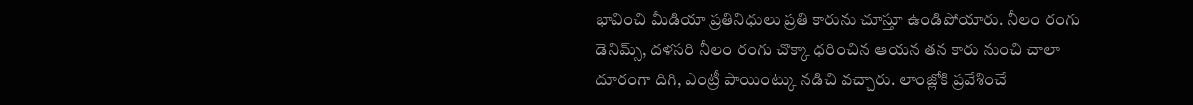భావించి మీడియా ప్రతినిధులు ప్రతి కారును చూస్తూ ఉండిపోయారు. నీలం రంగు డెనిమ్స్, దళసరి నీలం రంగు చొక్కా ధరించిన ఆయన తన కారు నుంచి చాలా దూరంగా దిగి, ఎంట్రీ పాయింట్కు నడిచి వచ్చారు. లాంజ్లోకి ప్రవేశించే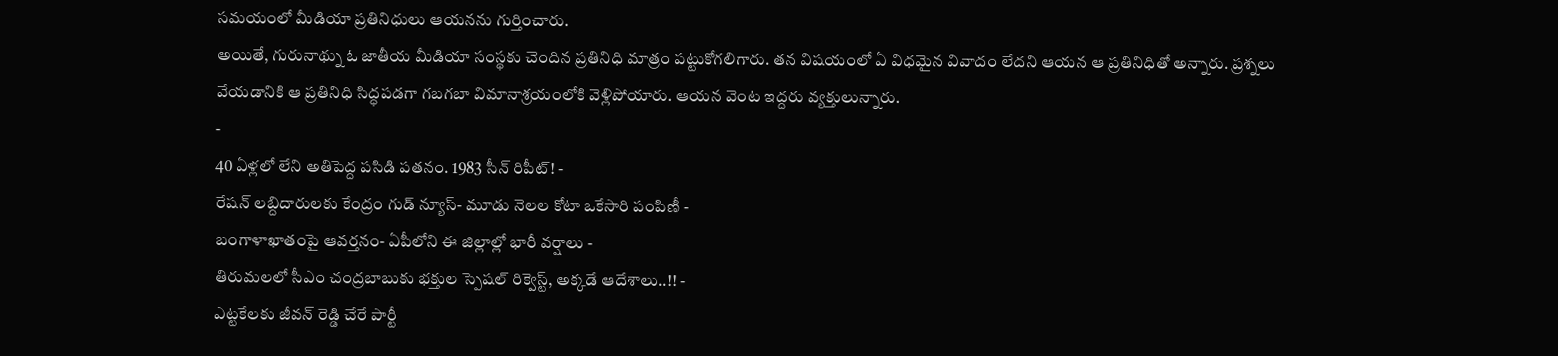సమయంలో మీడియా ప్రతినిధులు ఆయనను గుర్తించారు.
అయితే, గురునాథ్ను ఓ జాతీయ మీడియా సంస్థకు చెందిన ప్రతినిధి మాత్రం పట్టుకోగలిగారు. తన విషయంలో ఏ విధమైన వివాదం లేదని ఆయన ఆ ప్రతినిధితో అన్నారు. ప్రశ్నలు వేయడానికి ఆ ప్రతినిధి సిద్ధపడగా గబగబా విమానాశ్రయంలోకి వెళ్లిపోయారు. ఆయన వెంట ఇద్దరు వ్యక్తులున్నారు.
-
40 ఏళ్లలో లేని అతిపెద్ద పసిడి పతనం. 1983 సీన్ రిపీట్! -
రేషన్ లబ్దిదారులకు కేంద్రం గుడ్ న్యూస్- మూడు నెలల కోటా ఒకేసారి పంపిణీ -
బంగాళాఖాతంపై ఆవర్తనం- ఏపీలోని ఈ జిల్లాల్లో భారీ వర్షాలు -
తిరుమలలో సీఎం చంద్రబాబుకు భక్తుల స్పెషల్ రిక్వెస్ట్, అక్కడే ఆదేశాలు..!! -
ఎట్టకేలకు జీవన్ రెడ్డి చేరే పార్టీ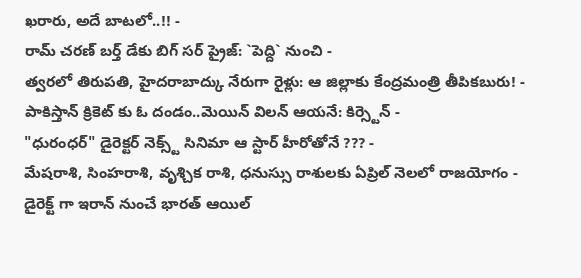ఖరారు, అదే బాటలో..!! -
రామ్ చరణ్ బర్త్ డేకు బిగ్ సర్ ప్రైజ్: `పెద్ది` నుంచి -
త్వరలో తిరుపతి, హైదరాబాద్కు నేరుగా రైళ్లు: ఆ జిల్లాకు కేంద్రమంత్రి తీపికబురు! -
పాకిస్తాన్ క్రికెట్ కు ఓ దండం..మెయిన్ విలన్ ఆయనే: కిర్స్టెన్ -
"ధురంధర్" డైరెక్టర్ నెక్స్ట్ సినిమా ఆ స్టార్ హీరోతోనే ??? -
మేషరాశి, సింహరాశి, వృశ్చిక రాశి, ధనుస్సు రాశులకు ఏప్రిల్ నెలలో రాజయోగం -
డైరెక్ట్ గా ఇరాన్ నుంచే భారత్ ఆయిల్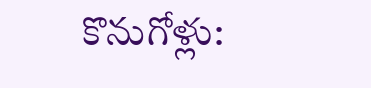కొనుగోళ్లు: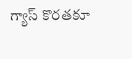గ్యాస్ కొరతకూ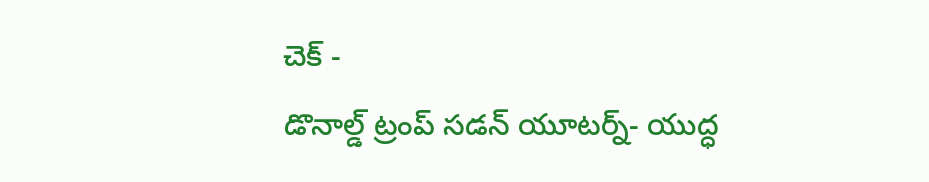చెక్ -
డొనాల్డ్ ట్రంప్ సడన్ యూటర్న్- యుద్ధ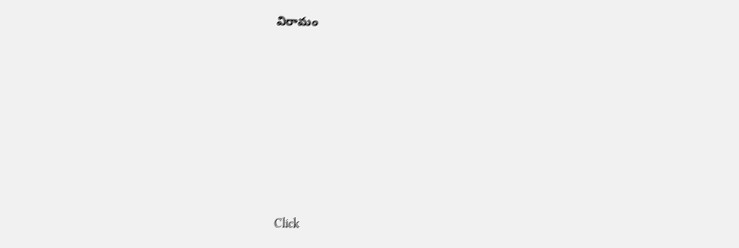విరామం












Click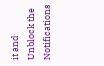it and Unblock the Notifications